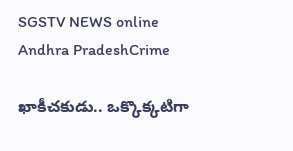SGSTV NEWS online
Andhra PradeshCrime

ఖాకీచకుడు.. ఒక్కొక్కటిగా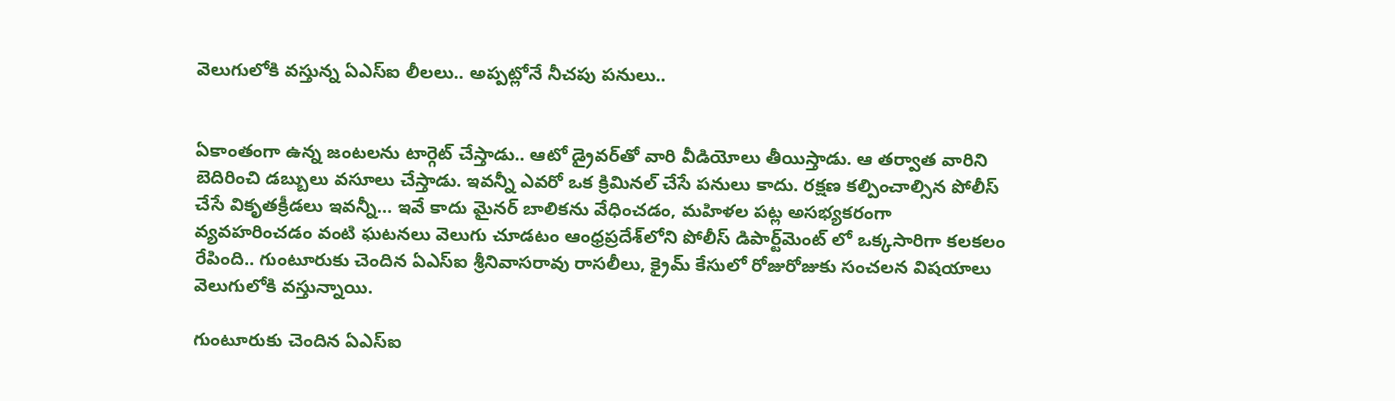వెలుగులోకి వస్తున్న ఏఎస్ఐ లీలలు.. అప్పట్లోనే నీచపు పనులు..


ఏకాంతంగా ఉన్న జంటలను టార్గెట్ చేస్తాడు.. ఆటో డ్రైవర్‌తో వారి వీడియోలు తీయిస్తాడు. ఆ తర్వాత వారిని బెదిరించి డబ్బులు వసూలు చేస్తాడు. ఇవన్నీ ఎవరో ఒక క్రిమినల్ చేసే పనులు కాదు. రక్షణ కల్పించాల్సిన పోలీస్ చేసే వికృతక్రీడలు ఇవన్నీ… ఇవే కాదు మైనర్ బాలికను వేధించడం, మహిళల పట్ల అసభ్యకరంగా వ్యవహరించడం వంటి ఘటనలు వెలుగు చూడటం ఆంధ్రప్రదేశ్‌లోని పోలీస్ డిపార్ట్‌మెంట్ లో ఒక్కసారిగా కలకలం రేపింది.. గుంటూరుకు చెందిన ఏఎస్ఐ శ్రీనివాసరావు రాసలీలు, క్రైమ్ కేసులో రోజురోజుకు సంచలన విషయాలు వెలుగులోకి వస్తున్నాయి.

గుంటూరుకు చెందిన ఏఎస్ఐ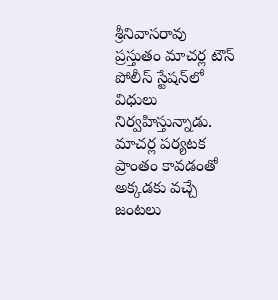శ్రీనివాసరావు ప్రస్తుతం మాచర్ల టౌన్ పోలీస్ స్టేషన్‌లో విధులు నిర్వహిస్తున్నాడు. మాచర్ల పర్యటక ప్రాంతం కావడంతో అక్కడకు వచ్చే జంటలు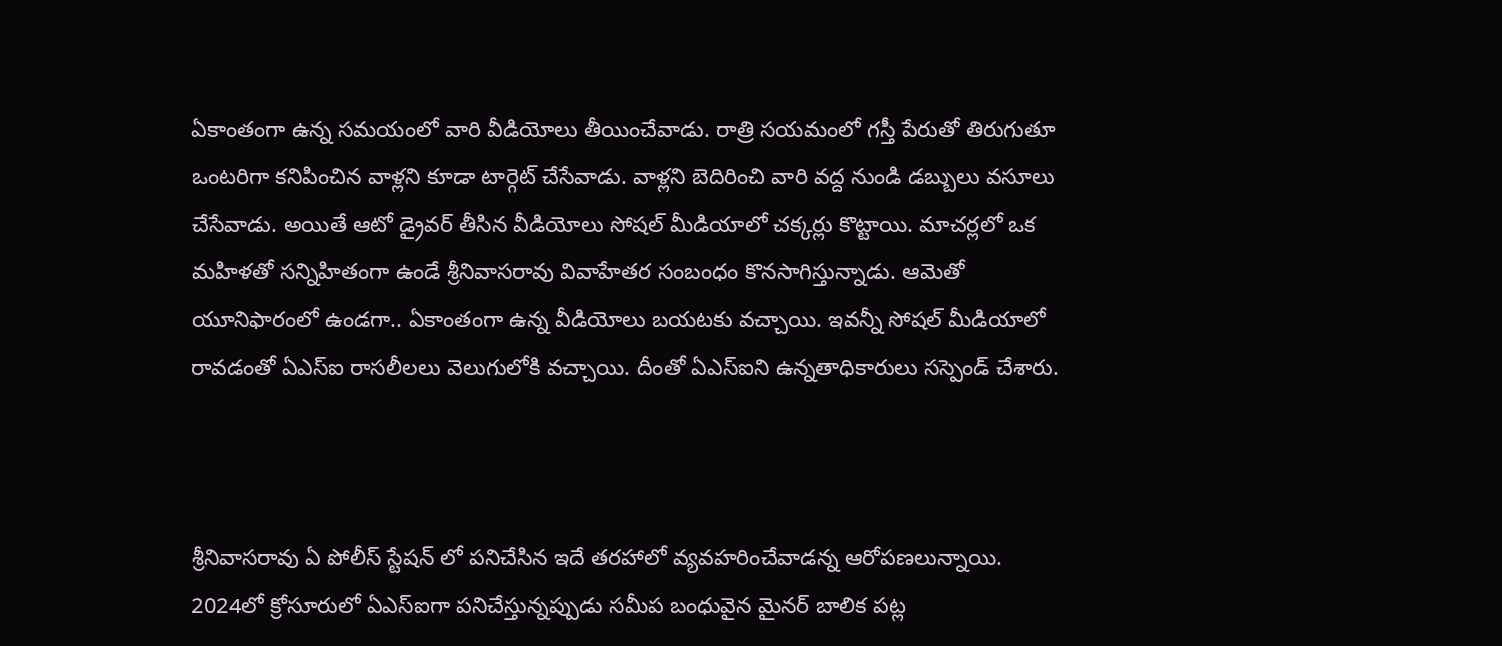ఏకాంతంగా ఉన్న సమయంలో వారి వీడియోలు తీయించేవాడు. రాత్రి సయమంలో గస్తీ పేరుతో తిరుగుతూ ఒంటరిగా కనిపించిన వాళ్లని కూడా టార్గెట్ చేసేవాడు. వాళ్లని బెదిరించి వారి వద్ద నుండి డబ్బులు వసూలు చేసేవాడు. అయితే ఆటో డ్రైవర్ తీసిన వీడియోలు సోషల్ మీడియాలో చక్కర్లు కొట్టాయి. మాచర్లలో ఒక మహిళతో సన్నిహితంగా ఉండే శ్రీనివాసరావు వివాహేతర సంబంధం కొనసాగిస్తున్నాడు. ఆమెతో యూనిఫారంలో ఉండగా.. ఏకాంతంగా ఉన్న వీడియోలు బయటకు వచ్చాయి. ఇవన్నీ సోషల్ మీడియాలో రావడంతో ఏఎస్ఐ రాసలీలలు వెలుగులోకి వచ్చాయి. దీంతో ఏఎస్ఐని ఉన్నతాధికారులు సస్పెండ్ చేశారు.



శ్రీనివాసరావు ఏ పోలీస్ స్టేషన్ లో పనిచేసిన ఇదే తరహాలో వ్యవహరించేవాడన్న ఆరోపణలున్నాయి. 2024లో క్రోసూరులో ఏఎస్ఐగా పనిచేస్తున్నప్పుడు సమీప బంధువైన మైనర్ బాలిక పట్ల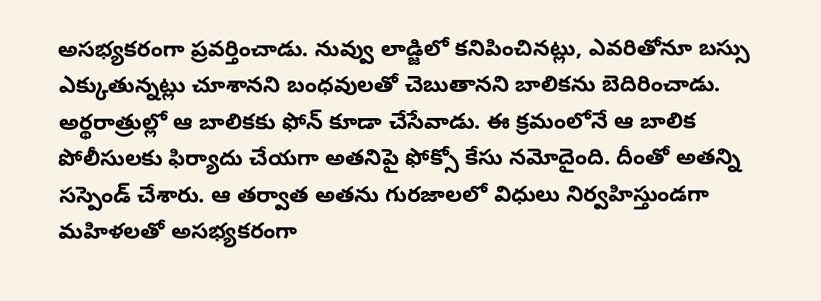అసభ్యకరంగా ప్రవర్తించాడు. నువ్వు లాడ్జిలో కనిపించినట్లు, ఎవరితోనూ బస్సు ఎక్కుతున్నట్లు చూశానని బంధవులతో చెబుతానని బాలికను బెదిరించాడు. అర్థరాత్రుల్లో ఆ బాలికకు ఫోన్ కూడా చేసేవాడు. ఈ క్రమంలోనే ఆ బాలిక పోలీసులకు ఫిర్యాదు చేయగా అతనిపై ఫోక్సో కేసు నమోదైంది. దీంతో అతన్ని సస్పెండ్ చేశారు. ఆ తర్వాత అతను గురజాలలో విధులు నిర్వహిస్తుండగా మహిళలతో అసభ్యకరంగా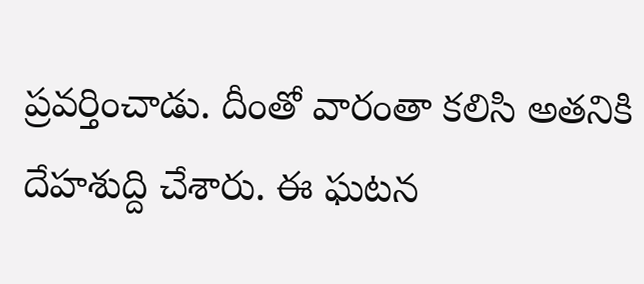ప్రవర్తించాడు. దీంతో వారంతా కలిసి అతనికి దేహశుద్ది చేశారు. ఈ ఘటన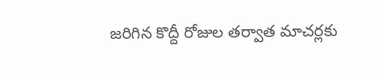జరిగిన కొద్దీ రోజుల తర్వాత మాచర్లకు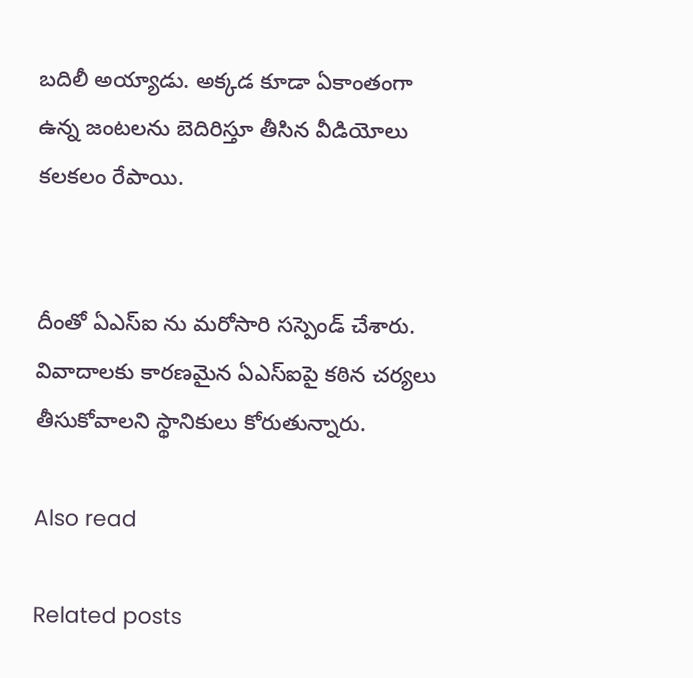బదిలీ అయ్యాడు. అక్కడ కూడా ఏకాంతంగా ఉన్న జంటలను బెదిరిస్తూ తీసిన వీడియోలు కలకలం రేపాయి.


దీంతో ఏఎస్ఐ ను మరోసారి సస్పెండ్ చేశారు. వివాదాలకు కారణమైన ఏఎస్ఐపై కఠిన చర్యలు తీసుకోవాలని స్థానికులు కోరుతున్నారు.

Also read

Related posts